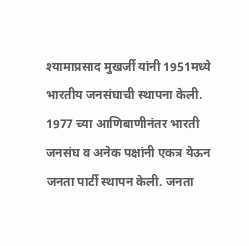श्यामाप्रसाद मुखर्जी यांनी 1951मध्ये भारतीय जनसंघाची स्थापना केली. 1977 च्या आणिबाणीनंतर भारती जनसंघ व अनेक पक्षांनी एकत्र येऊन जनता पार्टी स्थापन केली. जनता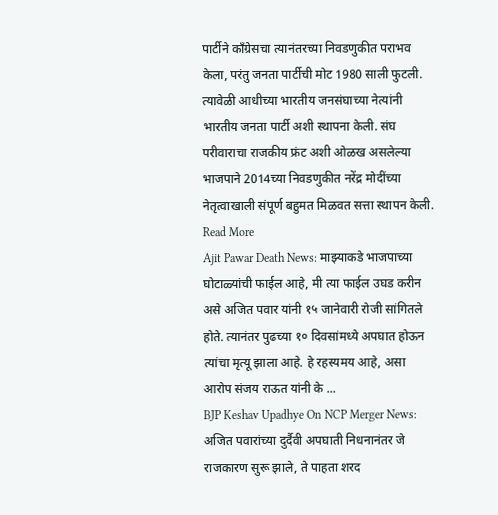पार्टीने काँग्रेसचा त्यानंतरच्या निवडणुकीत पराभव केला, परंतु जनता पार्टीची मोट 1980 साली फुटली. त्यावेळी आधीच्या भारतीय जनसंघाच्या नेत्यांनी भारतीय जनता पार्टी अशी स्थापना केली. संघ परीवाराचा राजकीय फ्रंट अशी ओळख असलेल्या भाजपाने 2014च्या निवडणुकीत नरेंद्र मोदींच्या नेतृत्वाखाली संपूर्ण बहुमत मिळवत सत्ता स्थापन केली. Read More
Ajit Pawar Death News: माझ्याकडे भाजपाच्या घोटाळ्यांची फाईल आहे, मी त्या फाईल उघड करीन असे अजित पवार यांनी १५ जानेवारी रोजी सांगितले होते. त्यानंतर पुढच्या १० दिवसांमध्ये अपघात होऊन त्यांचा मृत्यू झाला आहे. हे रहस्यमय आहे, असा आरोप संजय राऊत यांनी के ...
BJP Keshav Upadhye On NCP Merger News: अजित पवारांच्या दुर्दैवी अपघाती निधनानंतर जे राजकारण सुरू झाले, ते पाहता शरद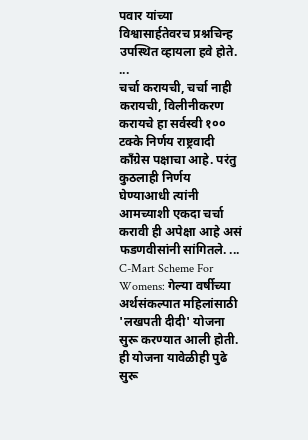पवार यांच्या विश्वासार्हतेवरच प्रश्नचिन्ह उपस्थित व्हायला हवे होते. ...
चर्चा करायची, चर्चा नाही करायची, विलीनीकरण करायचे हा सर्वस्वी १०० टक्के निर्णय राष्ट्रवादी काँग्रेस पक्षाचा आहे. परंतु कुठलाही निर्णय घेण्याआधी त्यांनी आमच्याशी एकदा चर्चा करावी ही अपेक्षा आहे असं फडणवीसांनी सांगितले. ...
C-Mart Scheme For Womens: गेल्या वर्षीच्या अर्थसंकल्पात महिलांसाठी 'लखपती दीदी' योजना सुरू करण्यात आली होती. ही योजना यावेळीही पुढे सुरू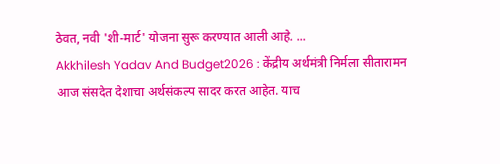ठेवत, नवी 'शी-मार्ट' योजना सुरू करण्यात आली आहे. ...
Akkhilesh Yadav And Budget2026 : केंद्रीय अर्थमंत्री निर्मला सीतारामन आज संसदेत देशाचा अर्थसंकल्प सादर करत आहेत. याच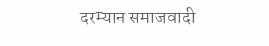दरम्यान समाजवादी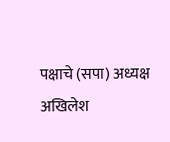पक्षाचे (सपा) अध्यक्ष अखिलेश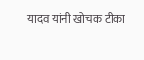यादव यांनी खोचक टीका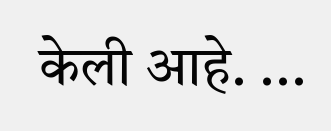केली आहे. ...